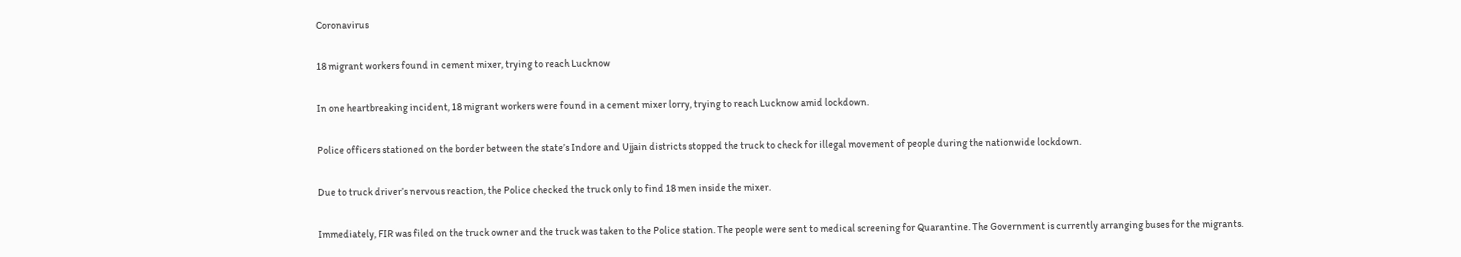Coronavirus

18 migrant workers found in cement mixer, trying to reach Lucknow

In one heartbreaking incident, 18 migrant workers were found in a cement mixer lorry, trying to reach Lucknow amid lockdown.

Police officers stationed on the border between the state’s Indore and Ujjain districts stopped the truck to check for illegal movement of people during the nationwide lockdown.

Due to truck driver’s nervous reaction, the Police checked the truck only to find 18 men inside the mixer.

Immediately, FIR was filed on the truck owner and the truck was taken to the Police station. The people were sent to medical screening for Quarantine. The Government is currently arranging buses for the migrants.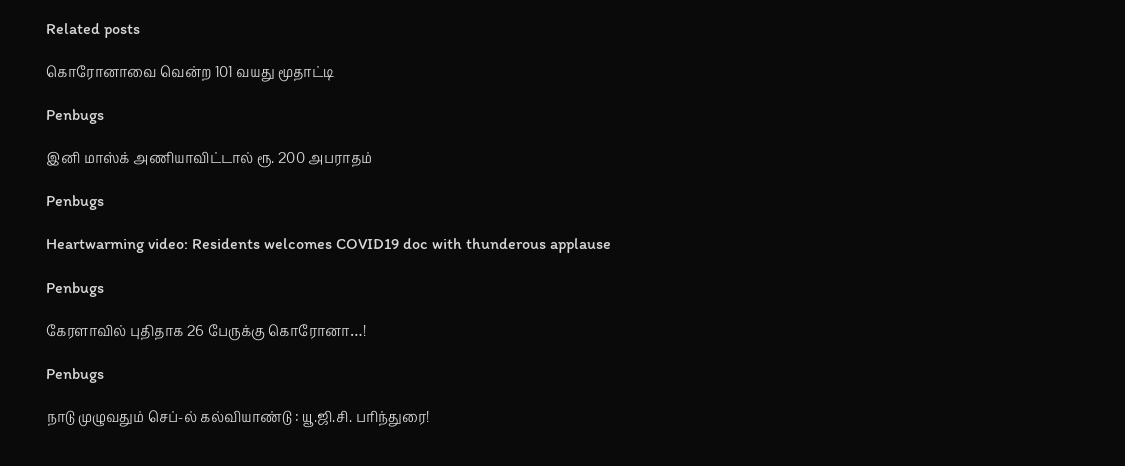Related posts

கொரோனாவை வென்ற 101 வயது மூதாட்டி

Penbugs

இனி மாஸ்க் அணியாவிட்டால் ரூ. 200 அபராதம்

Penbugs

Heartwarming video: Residents welcomes COVID19 doc with thunderous applause

Penbugs

கேரளாவில் புதிதாக 26 பேருக்கு கொரோனா…!

Penbugs

நாடு முழுவதும் செப்-ல் கல்வியாண்டு : யூ.ஜி.சி. பரிந்துரை!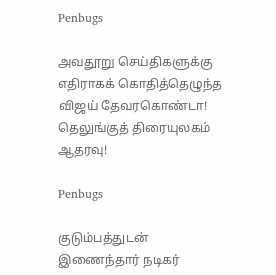Penbugs

அவதூறு செய்திகளுக்கு எதிராகக் கொதித்தெழுந்த விஜய் தேவரகொண்டா! தெலுங்குத் திரையுலகம் ஆதரவு!

Penbugs

குடும்பத்துடன் இணைந்தார் நடிகர்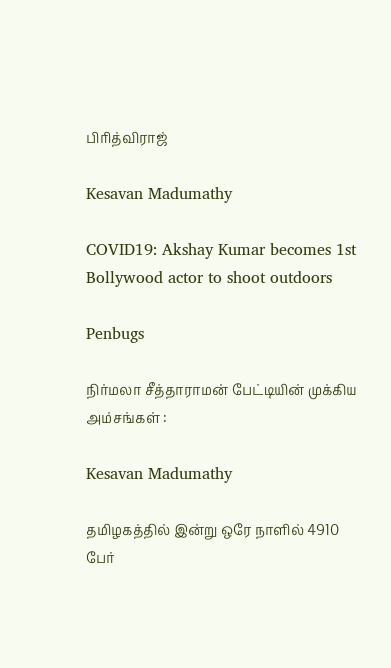பிரித்விராஜ்

Kesavan Madumathy

COVID19: Akshay Kumar becomes 1st Bollywood actor to shoot outdoors

Penbugs

நிர்மலா சீத்தாராமன் பேட்டியின் முக்கிய அம்சங்கள் :

Kesavan Madumathy

தமிழகத்தில் இன்று ஒரே நாளில் 4910 பேர்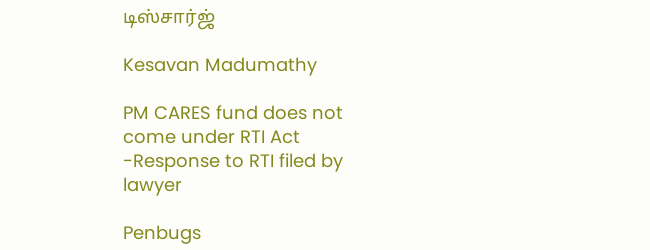டிஸ்சார்ஜ்

Kesavan Madumathy

PM CARES fund does not come under RTI Act -Response to RTI filed by lawyer

Penbugs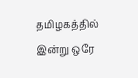தமிழகத்தில் இன்று ஒரே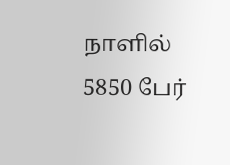நாளில் 5850 பேர்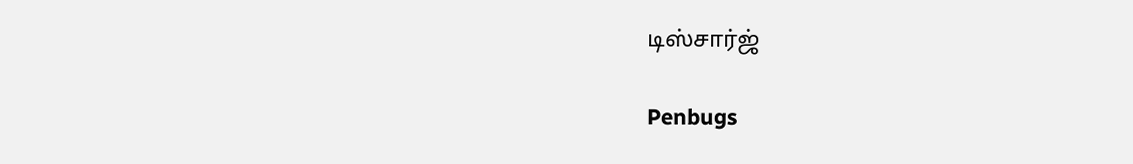டிஸ்சார்ஜ்

Penbugs